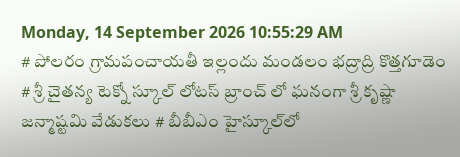Monday, 14 September 2026 10:55:29 AM
# పోలరం గ్రామపంచాయతీ ఇల్లందు మండలం భద్రాద్రి కొత్తగూడెం # శ్రీ చైతన్య టెక్నో స్కూల్ లోటస్ బ్రాంచ్ లో ఘనంగా శ్రీ కృష్ణా జన్మాష్టమి వేడుకలు # బీబీఎం హైస్కూల్‌లో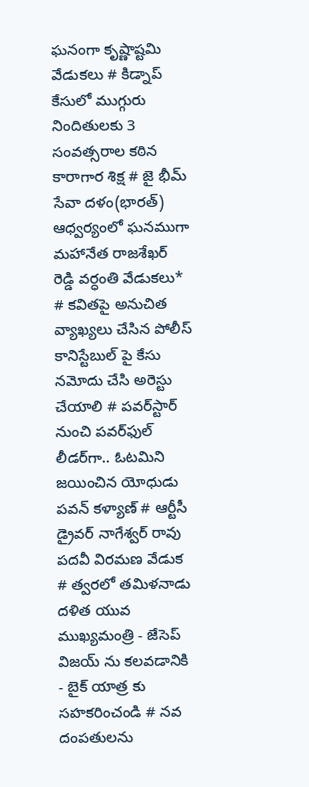ఘనంగా కృష్ణాష్టమి వేడుకలు # కిడ్నాప్ కేసులో ముగ్గురు నిందితులకు 3 సంవత్సరాల కఠిన కారాగార శిక్ష # జై భీమ్ సేవా దళం(భారత్) ఆధ్వర్యంలో ఘనముగా మహానేత రాజశేఖర్ రెడ్డి వర్ధంతి వేడుకలు* # కవితపై అనుచిత వ్యాఖ్యలు చేసిన పోలీస్ కానిస్టేబుల్ పై కేసు నమోదు చేసి అరెస్టు చేయాలి # పవర్‌స్టార్ నుంచి పవర్‌ఫుల్ లీడర్‌గా.. ఓటమిని జయించిన యోధుడు పవన్ కళ్యాణ్ # ఆర్టీసీ డ్రైవర్ నాగేశ్వర్ రావు పదవీ విరమణ వేడుక # త్వరలో తమిళనాడు దళిత యువ ముఖ్యమంత్రి - జేసెప్ విజయ్ ను కలవడానికి - బైక్ యాత్ర కు సహకరించండి # నవ దంపతులను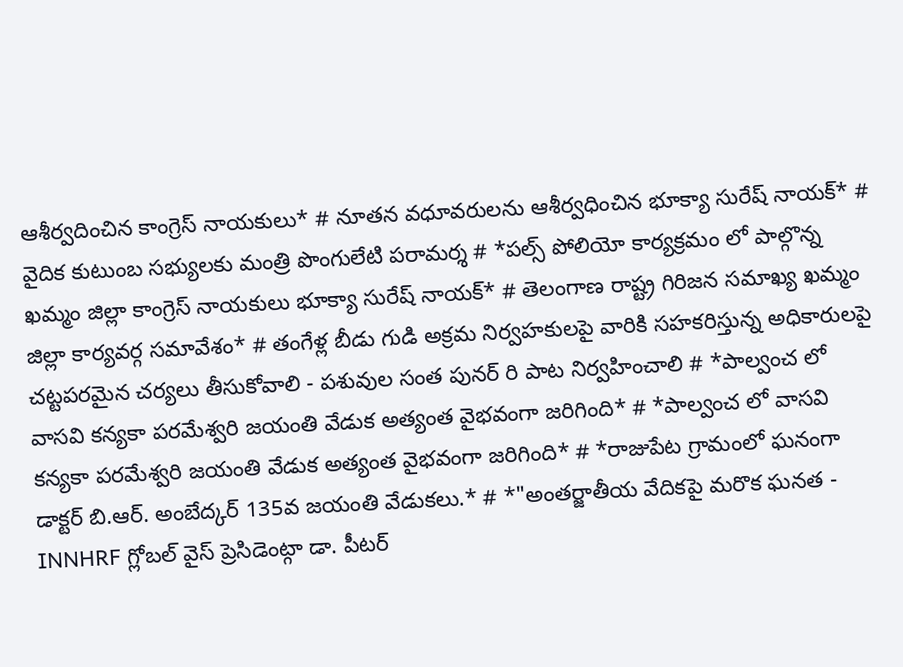ఆశీర్వదించిన కాంగ్రెస్ నాయకులు* # నూతన వధూవరులను ఆశీర్వధించిన భూక్యా సురేష్ నాయక్* # వైదిక కుటుంబ సభ్యులకు మంత్రి పొంగులేటి పరామర్శ # *పల్స్ పోలియో కార్యక్రమం లో పాల్గొన్న ఖమ్మం జిల్లా కాంగ్రెస్ నాయకులు భూక్యా సురేష్ నాయక్* # తెలంగాణ రాష్ట్ర గిరిజన సమాఖ్య ఖమ్మం జిల్లా కార్యవర్గ సమావేశం* # తంగేళ్ల బీడు గుడి అక్రమ నిర్వహకులపై వారికి సహకరిస్తున్న అధికారులపై చట్టపరమైన చర్యలు తీసుకోవాలి - పశువుల సంత పునర్ రి పాట నిర్వహించాలి # *పాల్వంచ లో వాసవి కన్యకా పరమేశ్వరి జయంతి వేడుక అత్యంత వైభవంగా జరిగింది* # *పాల్వంచ లో వాసవి కన్యకా పరమేశ్వరి జయంతి వేడుక అత్యంత వైభవంగా జరిగింది* # *రాజుపేట గ్రామంలో ఘనంగా డాక్టర్ బి.ఆర్. అంబేద్కర్ 135వ జయంతి వేడుకలు.* # *"అంతర్జాతీయ వేదికపై మరొక ఘనత - INNHRF గ్లోబల్ వైస్ ప్రెసిడెంట్గా డా. పీటర్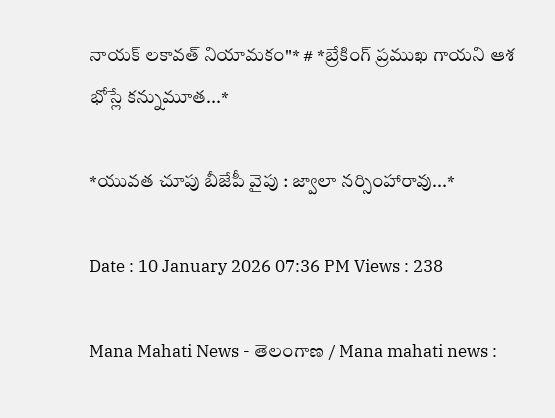నాయక్ లకావత్ నియామకం"* # *బ్రేకింగ్ ప్రముఖ గాయని ఆశ భోస్లే కన్నుమూత...*

*యువత చూపు బీజేపీ వైపు : జ్వాలా నర్సింహారావు...*

Date : 10 January 2026 07:36 PM Views : 238

Mana Mahati News - తెలంగాణ / Mana mahati news :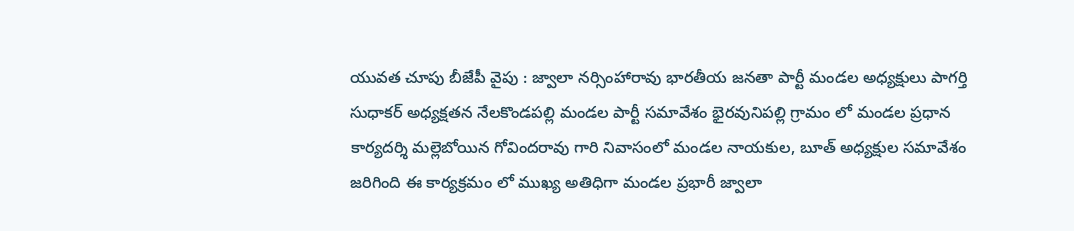యువత చూపు బీజేపీ వైపు : జ్వాలా నర్సింహారావు భారతీయ జనతా పార్టీ మండల అధ్యక్షులు పాగర్తి సుధాకర్ అధ్యక్షతన నేలకొండపల్లి మండల పార్టీ సమావేశం భైరవునిపల్లి గ్రామం లో మండల ప్రధాన కార్యదర్శి మల్లెబోయిన గోవిందరావు గారి నివాసంలో మండల నాయకుల, బూత్ అధ్యక్షుల సమావేశం జరిగింది ఈ కార్యక్రమం లో ముఖ్య అతిధిగా మండల ప్రభారీ జ్వాలా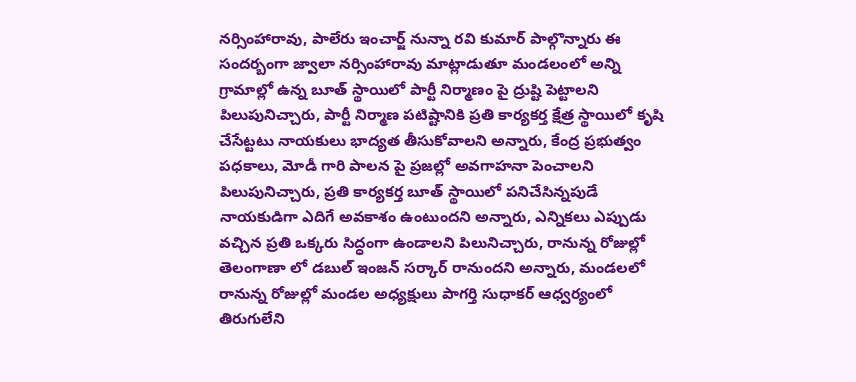నర్సింహారావు, పాలేరు ఇంచార్జ్ నున్నా రవి కుమార్ పాల్గొన్నారు ఈ సందర్బంగా జ్వాలా నర్సింహారావు మాట్లాడుతూ మండలంలో అన్ని గ్రామాల్లో ఉన్న బూత్ స్థాయిలో పార్టీ నిర్మాణం పై ద్రుష్టి పెట్టాలని పిలుపునిచ్చారు, పార్టీ నిర్మాణ పటిష్టానికి ప్రతి కార్యకర్త క్షేత్ర స్థాయిలో కృషి చేసేట్టటు నాయకులు భాద్యత తీసుకోవాలని అన్నారు, కేంద్ర ప్రభుత్వం పధకాలు, మోడీ గారి పాలన పై ప్రజల్లో అవగాహనా పెంచాలని పిలుపునిచ్చారు, ప్రతి కార్యకర్త బూత్ స్థాయిలో పనిచేసిన్నపుడే నాయకుడిగా ఎదిగే అవకాశం ఉంటుందని అన్నారు, ఎన్నికలు ఎప్పుడు వచ్చిన ప్రతి ఒక్కరు సిద్ధంగా ఉండాలని పిలునిచ్చారు, రానున్న రోజుల్లో తెలంగాణా లో డబుల్ ఇంజన్ సర్కార్ రానుందని అన్నారు, మండలలో రానున్న రోజుల్లో మండల అధ్యక్షులు పాగర్తి సుధాకర్ ఆధ్వర్యంలో తిరుగులేని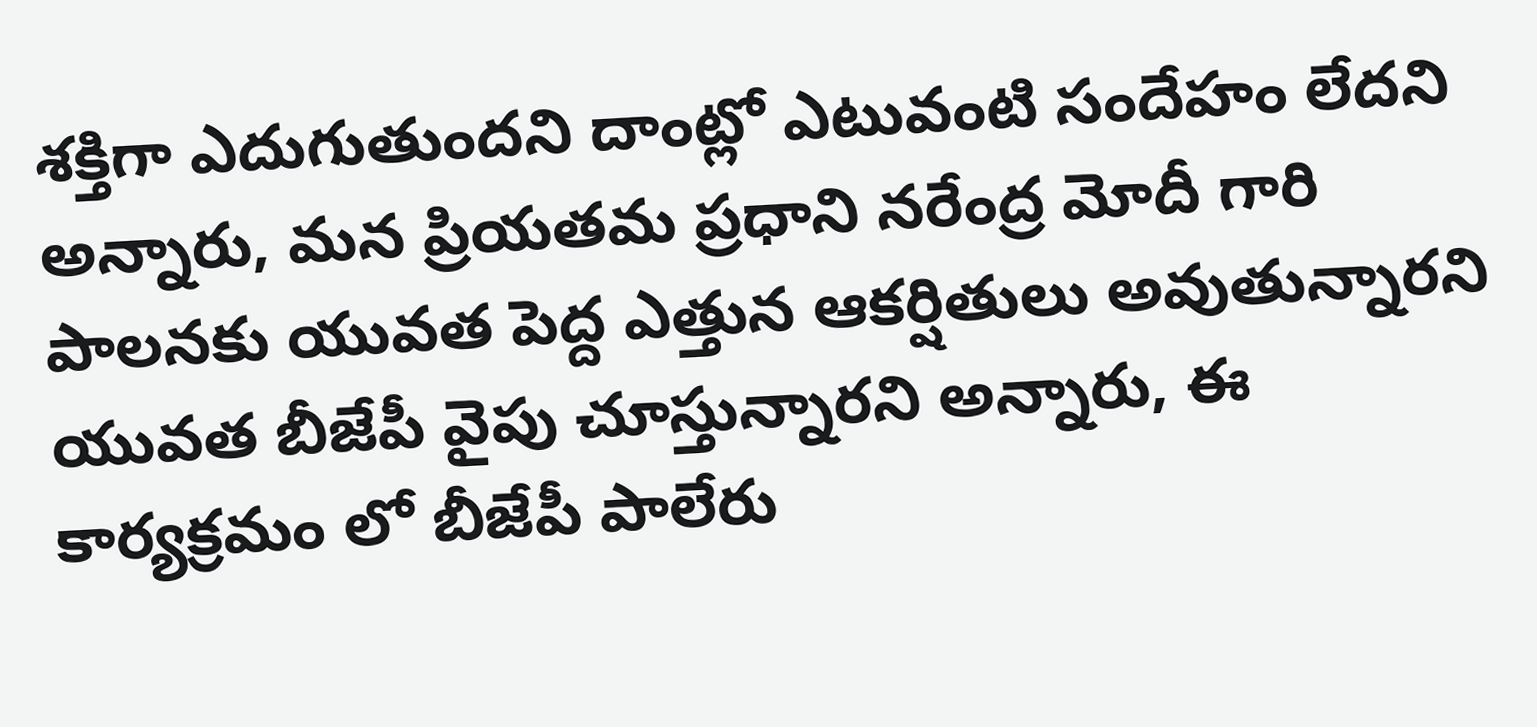శక్తిగా ఎదుగుతుందని దాంట్లో ఎటువంటి సందేహం లేదని అన్నారు, మన ప్రియతమ ప్రధాని నరేంద్ర మోదీ గారి పాలనకు యువత పెద్ద ఎత్తున ఆకర్షితులు అవుతున్నారని యువత బీజేపీ వైపు చూస్తున్నారని అన్నారు, ఈ కార్యక్రమం లో బీజేపీ పాలేరు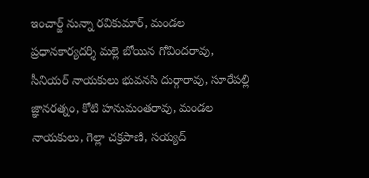ఇంచార్జ్ నున్నా రవికుమార్, మండల ప్రధానకార్యదర్శి మల్లె బోయిన గోవిందరావు, సీనియర్ నాయకులు భువనసి దుర్గారావు, సూరేపల్లి జ్ఞానరత్నం, కోటి హనుమంతరావు, మండల నాయకులు, గెల్లా చక్రపాణి, సయ్యద్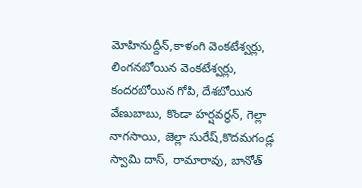మోహినుద్దీన్,కాళంగి వెంకటేశ్వర్లు, లింగనబోయిన వెంకటేశ్వర్లు, కందరబోయిన గోపి, దేశబోయిన వేణుబాబు, కొండా హర్షవర్ధన్, గెల్లా నాగసాయి, జెల్లా సురేష్,కొదమగండ్ల స్వామి దాస్, రామారావు, బానోత్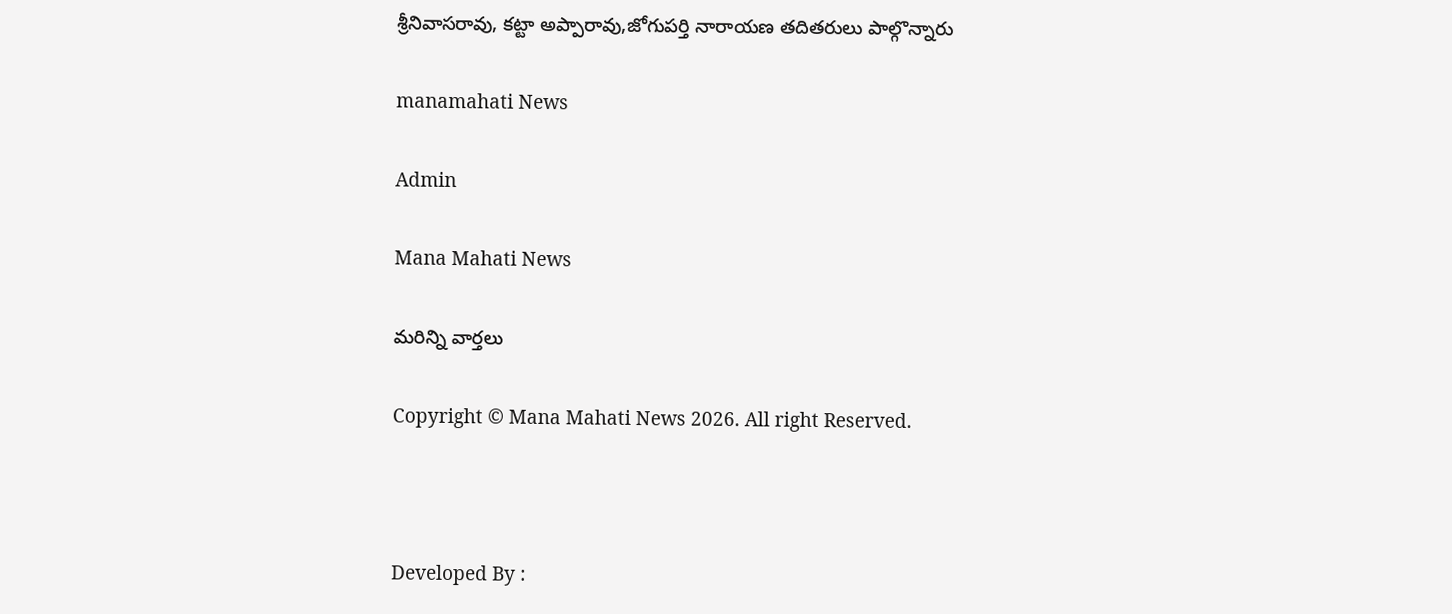శ్రీనివాసరావు, కట్టా అప్పారావు,జోగుపర్తి నారాయణ తదితరులు పాల్గొన్నారు

manamahati News

Admin

Mana Mahati News

మరిన్ని వార్తలు

Copyright © Mana Mahati News 2026. All right Reserved.



Developed By :